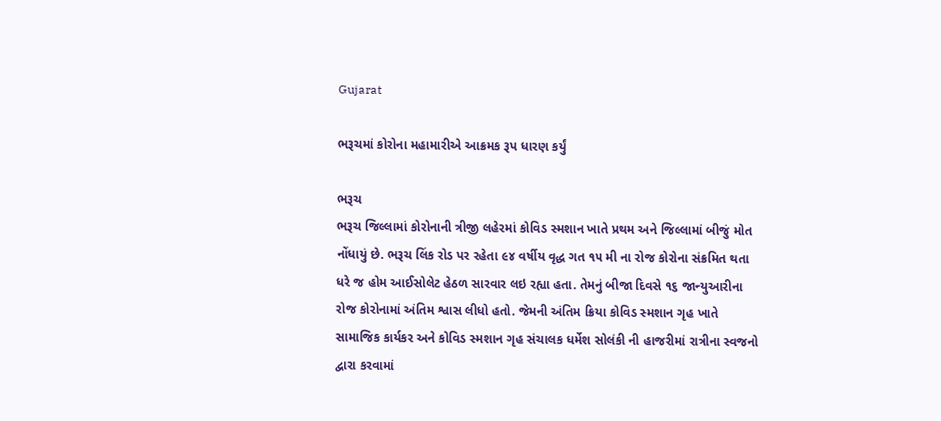Gujarat

ભરૂચમાં કોરોના મહામારીએ આક્રમક રૂપ ધારણ કર્યું

ભરૂચ
ભરૂચ જિલ્લામાં કોરોનાની ત્રીજી લહેરમાં કોવિડ સ્મશાન ખાતે પ્રથમ અને જિલ્લામાં બીજું મોત નોંધાયું છે. ભરૂચ લિંક રોડ પર રહેતા ૯૪ વર્ષીય વૃદ્ધ ગત ૧૫ મી ના રોજ કોરોના સંક્રમિત થતા ધરે જ હોમ આઈસોલેટ હેઠળ સારવાર લઇ રહ્યા હતા. તેમનું બીજા દિવસે ૧૬ જાન્યુઆરીના રોજ કોરોનામાં અંતિમ શ્વાસ લીધો હતો. જેમની અંતિમ ક્રિયા કોવિડ સ્મશાન ગૃહ ખાતે સામાજિક કાર્યકર અને કોવિડ સ્મશાન ગૃહ સંચાલક ધર્મેશ સોલંકી ની હાજરીમાં રાત્રીના સ્વજનો દ્વારા કરવામાં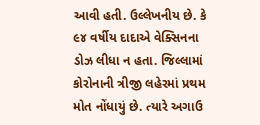આવી હતી. ઉલ્લેખનીય છે. કે ૯૪ વર્ષીય દાદાએ વેક્સિનના ડોઝ લીધા ન હતા. જિલ્લામાં કોરોનાની ત્રીજી લહેરમાં પ્રથમ મોત નોંધાયું છે. ત્યારે અગાઉ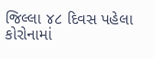જિલ્લા ૪૮ દિવસ પહેલા કોરોનામાં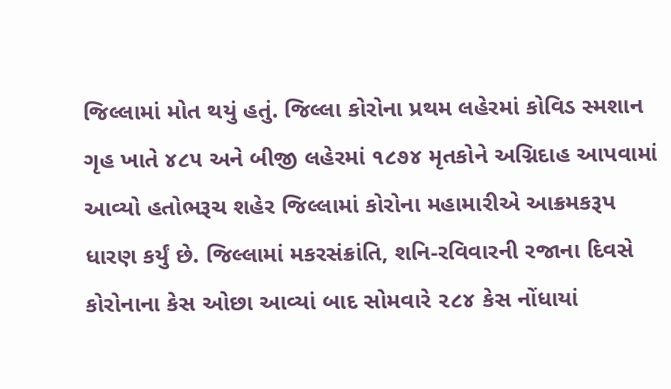જિલ્લામાં મોત થયું હતું. જિલ્લા કોરોના પ્રથમ લહેરમાં કોવિડ સ્મશાન ગૃહ ખાતે ૪૮૫ અને બીજી લહેરમાં ૧૮૭૪ મૃતકોને અગ્નિદાહ આપવામાં આવ્યો હતોભરૂચ શહેર જિલ્લામાં કોરોના મહામારીએ આક્રમકરૂપ ધારણ કર્યું છે. જિલ્લામાં મકરસંક્રાંતિ, શનિ-રવિવારની રજાના દિવસે કોરોનાના કેસ ઓછા આવ્યાં બાદ સોમવારે ૨૮૪ કેસ નોંધાયાં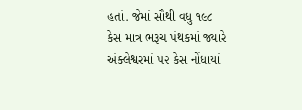હતાં. જેમાં સૌથી વધુ ૧૯૮ કેસ માત્ર ભરૂચ પંથકમાં જ્યારે અંક્લેશ્વરમાં ૫૨ કેસ નોંધાયાં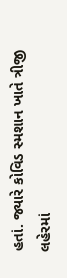હતાં. જ્યારે કોવિડ સ્મશાન ખાતે ત્રીજી લહેરમાં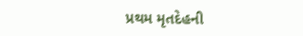પ્રથમ મૃતદેહની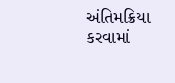અંતિમક્રિયા કરવામાં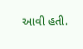આવી હતી.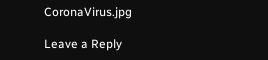CoronaVirus.jpg

Leave a Reply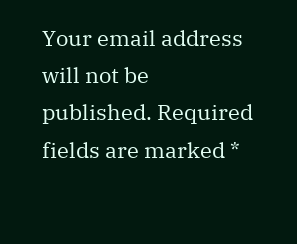Your email address will not be published. Required fields are marked *